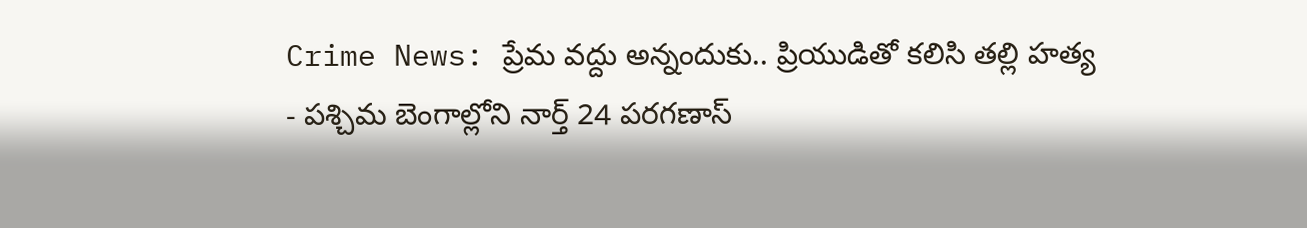Crime News: ప్రేమ వద్దు అన్నందుకు.. ప్రియుడితో కలిసి తల్లి హత్య
- పశ్చిమ బెంగాల్లోని నార్త్ 24 పరగణాస్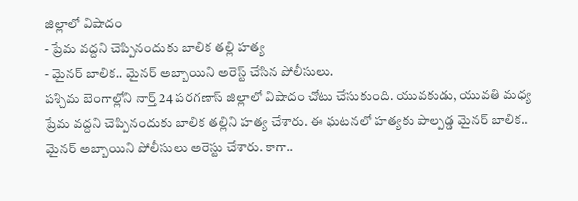జిల్లాలో విషాదం
- ప్రేమ వద్దని చెప్పినందుకు బాలిక తల్లి హత్య
- మైనర్ బాలిక.. మైనర్ అబ్బాయిని అరెస్ట్ చేసిన పోలీసులు.
పశ్చిమ బెంగాల్లోని నార్త్ 24 పరగణాస్ జిల్లాలో విషాదం చోటు చేసుకుంది. యువకుడు, యువతి మధ్య ప్రేమ వద్దని చెప్పినందుకు బాలిక తల్లిని హత్య చేశారు. ఈ ఘటనలో హత్యకు పాల్పడ్డ మైనర్ బాలిక.. మైనర్ అబ్బాయిని పోలీసులు అరెస్టు చేశారు. కాగా..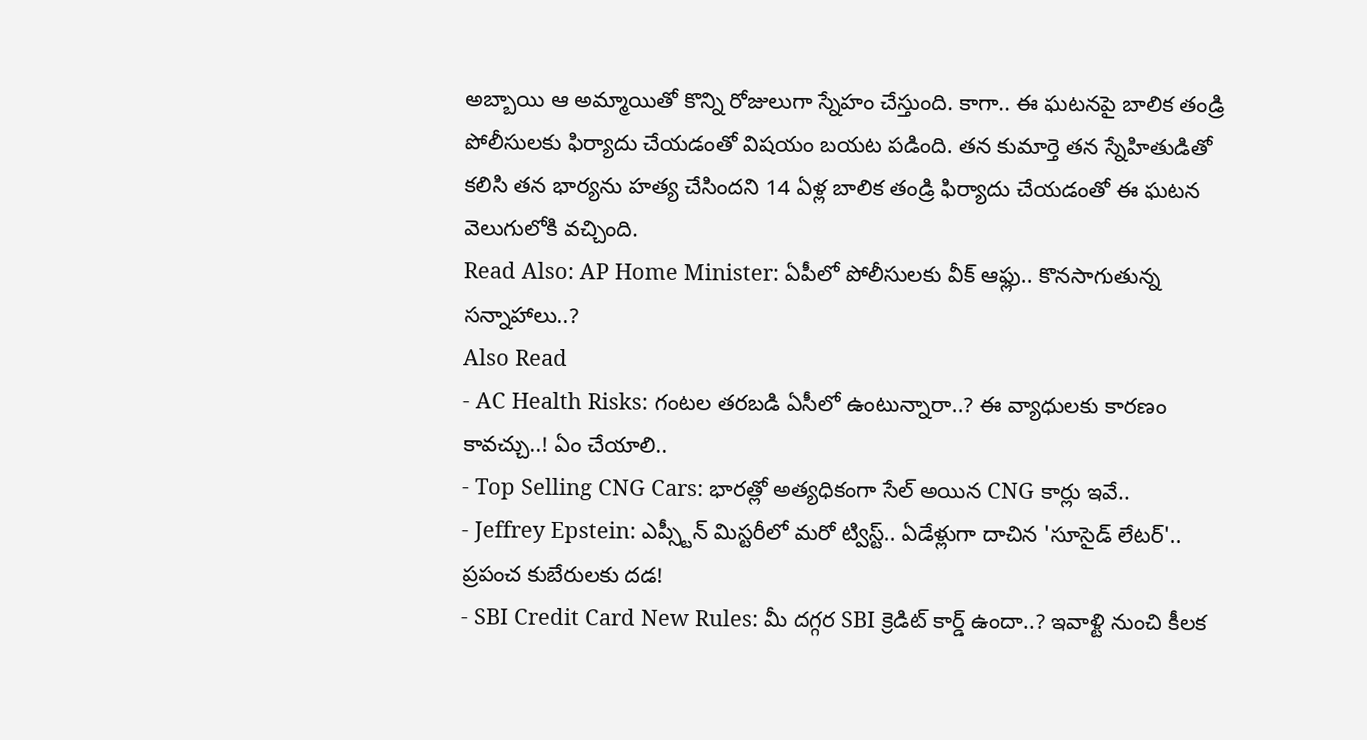అబ్బాయి ఆ అమ్మాయితో కొన్ని రోజులుగా స్నేహం చేస్తుంది. కాగా.. ఈ ఘటనపై బాలిక తండ్రి పోలీసులకు ఫిర్యాదు చేయడంతో విషయం బయట పడింది. తన కుమార్తె తన స్నేహితుడితో కలిసి తన భార్యను హత్య చేసిందని 14 ఏళ్ల బాలిక తండ్రి ఫిర్యాదు చేయడంతో ఈ ఘటన వెలుగులోకి వచ్చింది.
Read Also: AP Home Minister: ఏపీలో పోలీసులకు వీక్ ఆఫ్లు.. కొనసాగుతున్న సన్నాహాలు..?
Also Read
- AC Health Risks: గంటల తరబడి ఏసీలో ఉంటున్నారా..? ఈ వ్యాధులకు కారణం కావచ్చు..! ఏం చేయాలి..
- Top Selling CNG Cars: భారత్లో అత్యధికంగా సేల్ అయిన CNG కార్లు ఇవే..
- Jeffrey Epstein: ఎప్స్టీన్ మిస్టరీలో మరో ట్విస్ట్.. ఏడేళ్లుగా దాచిన 'సూసైడ్ లేటర్'.. ప్రపంచ కుబేరులకు దడ!
- SBI Credit Card New Rules: మీ దగ్గర SBI క్రెడిట్ కార్డ్ ఉందా..? ఇవాళ్టి నుంచి కీలక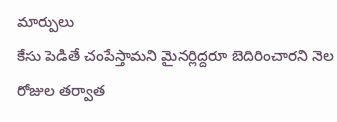మార్పులు
కేసు పెడితే చంపేస్తామని మైనర్లిద్దరూ బెదిరించారని నెల రోజుల తర్వాత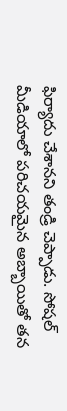ఫిర్యాదు చేశానని తండ్రి చెప్పాడు. సోషల్ మీడియాలో పరిచయమైన అబ్బాయితో తన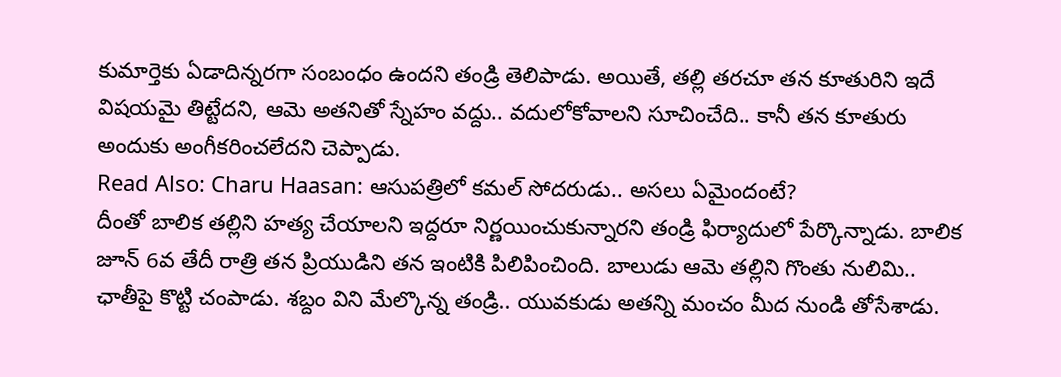కుమార్తెకు ఏడాదిన్నరగా సంబంధం ఉందని తండ్రి తెలిపాడు. అయితే, తల్లి తరచూ తన కూతురిని ఇదే విషయమై తిట్టేదని, ఆమె అతనితో స్నేహం వద్దు.. వదులోకోవాలని సూచించేది.. కానీ తన కూతురు అందుకు అంగీకరించలేదని చెప్పాడు.
Read Also: Charu Haasan: ఆసుపత్రిలో కమల్ సోదరుడు.. అసలు ఏమైందంటే?
దీంతో బాలిక తల్లిని హత్య చేయాలని ఇద్దరూ నిర్ణయించుకున్నారని తండ్రి ఫిర్యాదులో పేర్కొన్నాడు. బాలిక జూన్ 6వ తేదీ రాత్రి తన ప్రియుడిని తన ఇంటికి పిలిపించింది. బాలుడు ఆమె తల్లిని గొంతు నులిమి.. ఛాతీపై కొట్టి చంపాడు. శబ్దం విని మేల్కొన్న తండ్రి.. యువకుడు అతన్ని మంచం మీద నుండి తోసేశాడు.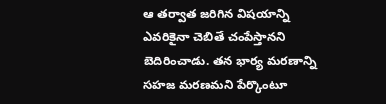ఆ తర్వాత జరిగిన విషయాన్ని ఎవరికైనా చెబితే చంపేస్తానని బెదిరించాడు. తన భార్య మరణాన్ని సహజ మరణమని పేర్కొంటూ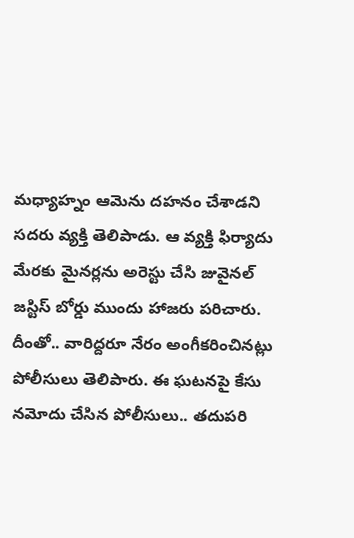మధ్యాహ్నం ఆమెను దహనం చేశాడని సదరు వ్యక్తి తెలిపాడు. ఆ వ్యక్తి ఫిర్యాదు మేరకు మైనర్లను అరెస్టు చేసి జువైనల్ జస్టిస్ బోర్డు ముందు హాజరు పరిచారు. దీంతో.. వారిద్దరూ నేరం అంగీకరించినట్లు పోలీసులు తెలిపారు. ఈ ఘటనపై కేసు నమోదు చేసిన పోలీసులు.. తదుపరి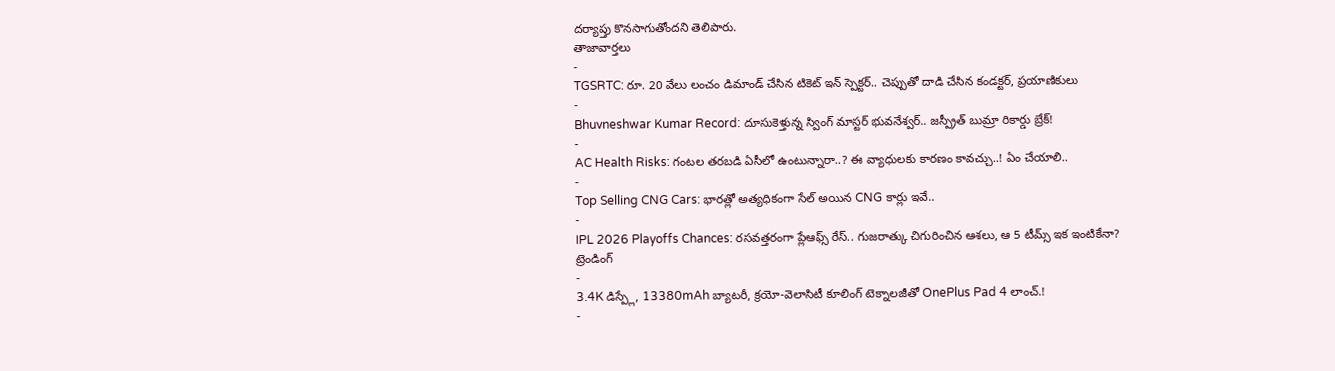దర్యాప్తు కొనసాగుతోందని తెలిపారు.
తాజావార్తలు
-
TGSRTC: రూ. 20 వేలు లంచం డిమాండ్ చేసిన టికెట్ ఇన్ స్పెక్టర్.. చెప్పుతో దాడి చేసిన కండక్టర్, ప్రయాణికులు
-
Bhuvneshwar Kumar Record: దూసుకెళ్తున్న స్వింగ్ మాస్టర్ భువనేశ్వర్.. జస్ప్రీత్ బుమ్రా రికార్డు బ్రేక్!
-
AC Health Risks: గంటల తరబడి ఏసీలో ఉంటున్నారా..? ఈ వ్యాధులకు కారణం కావచ్చు..! ఏం చేయాలి..
-
Top Selling CNG Cars: భారత్లో అత్యధికంగా సేల్ అయిన CNG కార్లు ఇవే..
-
IPL 2026 Playoffs Chances: రసవత్తరంగా ప్లేఆఫ్స్ రేస్.. గుజరాత్కు చిగురించిన ఆశలు, ఆ 5 టీమ్స్ ఇక ఇంటికేనా?
ట్రెండింగ్
-
3.4K డిస్ప్లే, 13380mAh బ్యాటరీ, క్రయో-వెలాసిటీ కూలింగ్ టెక్నాలజీతో OnePlus Pad 4 లాంచ్.!
-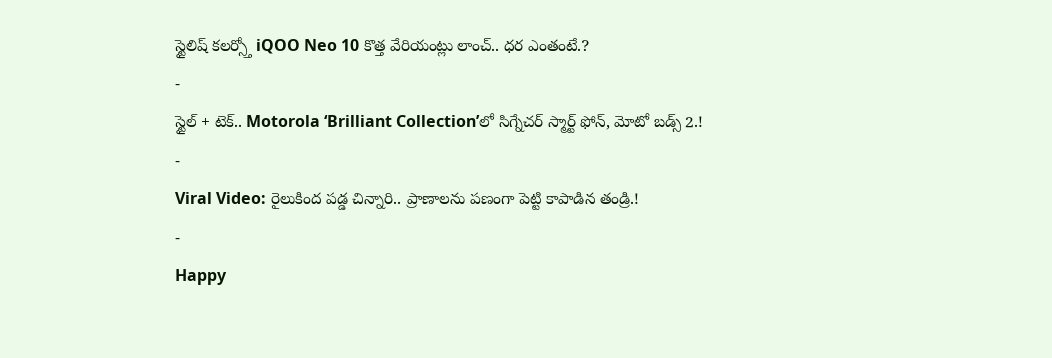స్టైలిష్ కలర్స్తో iQOO Neo 10 కొత్త వేరియంట్లు లాంచ్.. ధర ఎంతంటే.?
-
స్టైల్ + టెక్.. Motorola ‘Brilliant Collection’లో సిగ్నేచర్ స్మార్ట్ ఫోన్, మోటో బడ్స్ 2.!
-
Viral Video: రైలుకింద పడ్డ చిన్నారి.. ప్రాణాలను పణంగా పెట్టి కాపాడిన తండ్రి.!
-
Happy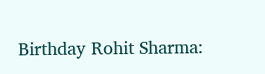Birthday Rohit Sharma: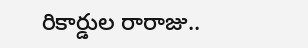రికార్డుల రారాజు..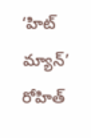‘హిట్ మ్యాన్’ రోహిత్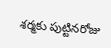శర్మకు పుట్టినరోజు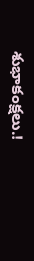శుభాకంక్షలు.!